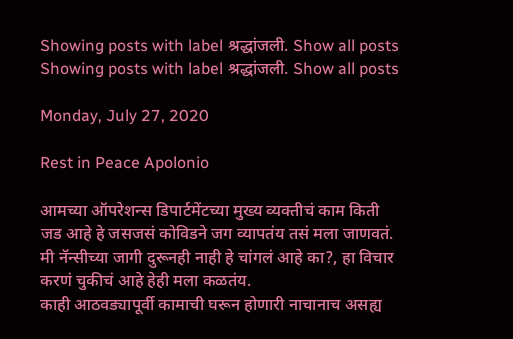Showing posts with label श्रद्धांजली. Show all posts
Showing posts with label श्रद्धांजली. Show all posts

Monday, July 27, 2020

Rest in Peace Apolonio

आमच्या ऑपरेशन्स डिपार्टमेंटच्या मुख्य व्यक्तीचं काम किती जड आहे हे जसजसं कोविडने जग व्यापतंय तसं मला जाणवतं. मी नॅन्सीच्या जागी दुरूनही नाही हे चांगलं आहे का?, हा विचार करणं चुकीचं आहे हेही मला कळतंय.
काही आठवड्यापूर्वी कामाची घरून होणारी नाचानाच असह्य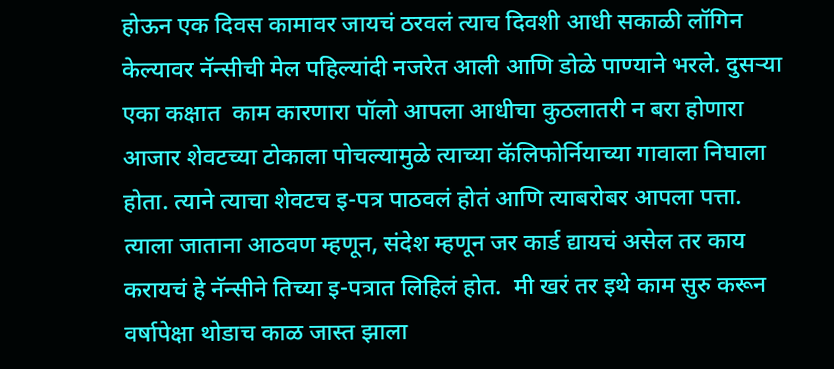होऊन एक दिवस कामावर जायचं ठरवलं त्याच दिवशी आधी सकाळी लॉगिन केल्यावर नॅन्सीची मेल पहिल्यांदी नजरेत आली आणि डोळे पाण्याने भरले. दुसऱ्या एका कक्षात  काम कारणारा पॉलो आपला आधीचा कुठलातरी न बरा होणारा आजार शेवटच्या टोकाला पोचल्यामुळे त्याच्या कॅलिफोर्नियाच्या गावाला निघाला होता. त्याने त्याचा शेवटच इ-पत्र पाठवलं होतं आणि त्याबरोबर आपला पत्ता.
त्याला जाताना आठवण म्हणून, संदेश म्हणून जर कार्ड द्यायचं असेल तर काय करायचं हे नॅन्सीने तिच्या इ-पत्रात लिहिलं होत.  मी खरं तर इथे काम सुरु करून वर्षापेक्षा थोडाच काळ जास्त झाला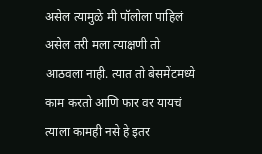असेल त्यामुळे मी पॉलोला पाहिलं असेल तरी मला त्याक्षणी तो आठवला नाही. त्यात तो बेसमेंटमध्ये काम करतो आणि फार वर यायचं त्याला कामही नसे हे इतर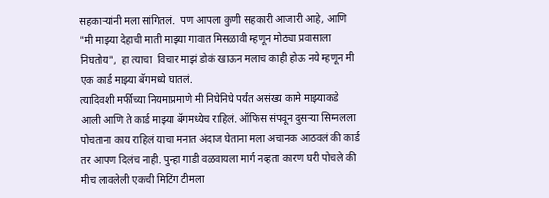सहकाऱ्यांनी मला सांगितलं.  पण आपला कुणी सहकारी आजारी आहे, आणि "मी माझ्या देहाची माती माझ्या गावात मिसळावी म्हणून मोठ्या प्रवासाला निघतोय",  हा त्याचा  विचार माझं डोकं खाऊन मलाच काही होऊ नये म्हणून मी एक कार्ड माझ्या बॅगमध्ये घातलं.
त्यादिवशी मर्फीच्या नियमाप्रमाणे मी निघेनिघे पर्यंत असंख्य कामे माझ्याकडे आली आणि ते कार्ड माझ्या बॅगमध्येच राहिलं. ऑफिस संपवून दुसऱ्या सिग्नलला पोचताना काय राहिलं याचा मनात अंदाज घेताना मला अचानक आठवलं की कार्ड तर आपण दिलंच नाही. पुन्हा गाडी वळवायला मार्ग नव्हता कारण घरी पोचले की मीच लावलेली एकची मिटिंग टीमला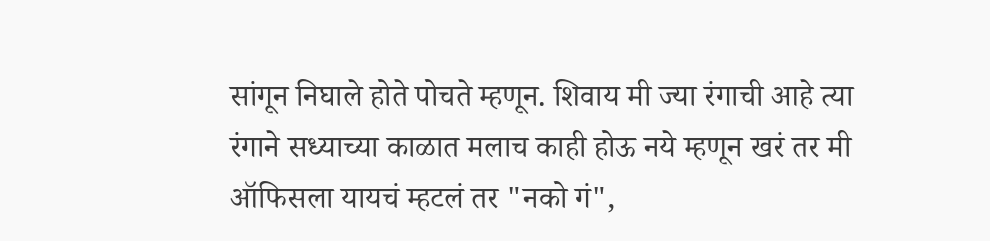सांगून निघाले होते पोचते म्हणून. शिवाय मी ज्या रंगाची आहे त्या रंगाने सध्याच्या काळात मलाच काही होऊ नये म्हणून खरं तर मी ऑफिसला यायचं म्हटलं तर "नको गं",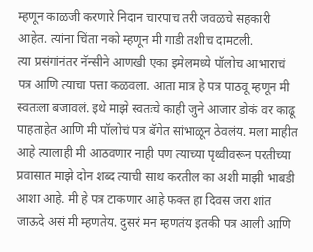म्हणून काळजी करणारे निदान चारपाच तरी जवळचे सहकारी आहेत. त्यांना चिंता नको म्हणून मी गाडी तशीच दामटली.
त्या प्रसंगांनंतर नॅन्सीने आणखी एका इमेलमध्ये पॉलोच आभाराचं पत्र आणि त्याचा पत्ता कळवला. आता मात्र हे पत्र पाठवू म्हणून मी स्वतःला बजावलं. इथे माझे स्वतःचे काही जुने आजार डोकं वर काढू पाहताहेत आणि मी पॉलोचं पत्र बॅगेत सांभाळून ठेवलंय. मला माहीत आहे त्यालाही मी आठवणार नाही पण त्याच्या पृथ्वीवरून परतीच्या  प्रवासात माझे दोन शब्द त्याची साथ करतील का अशी माझी भाबडी आशा आहे. मी हे पत्र टाकणार आहे फक्त हा दिवस जरा शांत जाऊदे असं मी म्हणतेय. दुसरं मन म्हणतंय इतकी पत्र आली आणि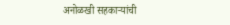अनोळखी सहकाऱ्यांची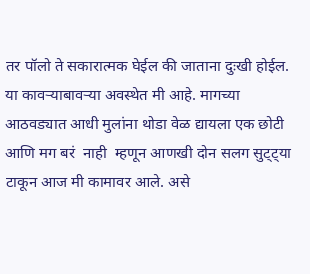तर पॉलो ते सकारात्मक घेईल की जाताना दुःखी होईल.
या कावऱ्याबावऱ्या अवस्थेत मी आहे. मागच्या आठवड्यात आधी मुलांना थोडा वेळ द्यायला एक छोटी आणि मग बरं  नाही  म्हणून आणखी दोन सलग सुट्ट्या टाकून आज मी कामावर आले. असे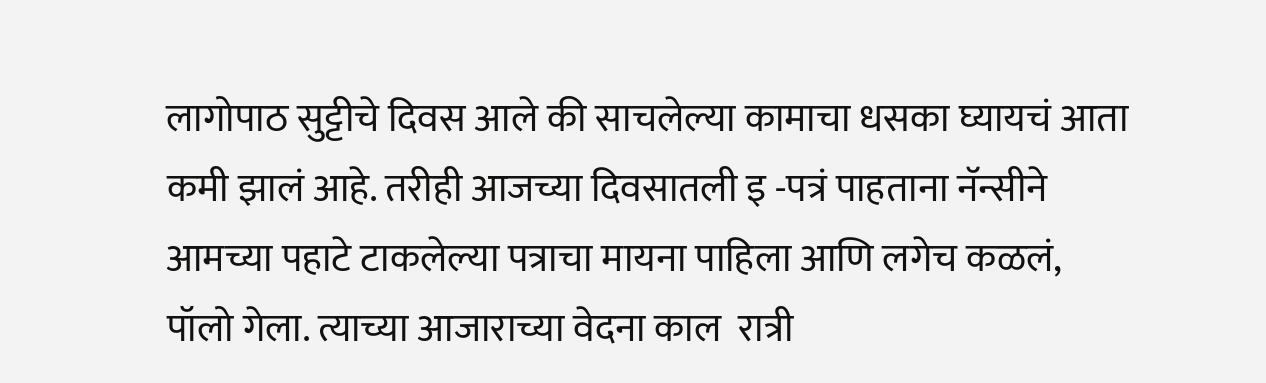लागोपाठ सुट्टीचे दिवस आले की साचलेल्या कामाचा धसका घ्यायचं आता कमी झालं आहे. तरीही आजच्या दिवसातली इ -पत्रं पाहताना नॅन्सीने आमच्या पहाटे टाकलेल्या पत्राचा मायना पाहिला आणि लगेच कळलं, पॉलो गेला. त्याच्या आजाराच्या वेदना काल  रात्री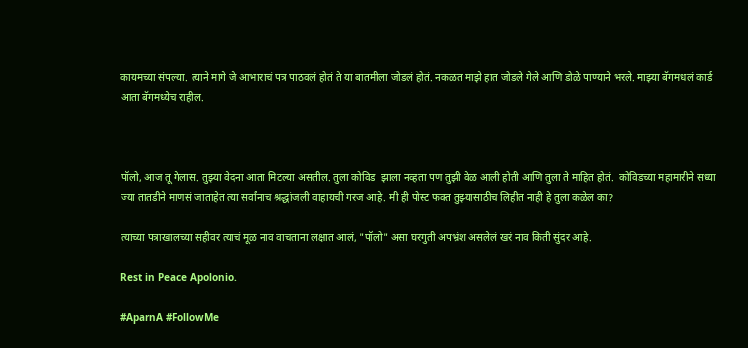कायमच्या संपल्या. त्याने मागे जे आभाराचं पत्र पाठवलं होतं ते या बातमीला जोडलं होतं. नकळत माझे हात जोडले गेले आणि डोळे पाण्याने भरले. माझ्या बॅगमधलं कार्ड आता बॅगमध्येच राहील.



पॉलो, आज तू गेलास. तुझ्या वेदना आता मिटल्या असतील. तुला कोविड  झाला नव्हता पण तुझी वेळ आली होती आणि तुला ते माहित होतं.  कोविडच्या महामारीने सध्या ज्या तातडीने माणसं जाताहेत त्या सर्वांनाच श्रद्धांजली वाहायची गरज आहे. मी ही पोस्ट फक्त तुझ्यासाठीच लिहीत नाही हे तुला कळेल का?

त्याच्या पत्राखालच्या सहीवर त्याचं मूळ नाव वाचताना लक्षात आलं, "पॉलो" असा घरगुती अपभ्रंश असलेलं खरं नाव किती सुंदर आहे.

Rest in Peace Apolonio.

#AparnA #FollowMe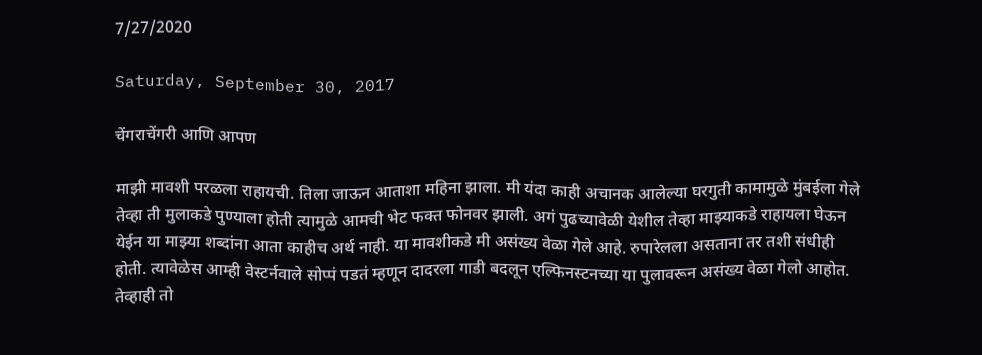7/27/2020

Saturday, September 30, 2017

चेंगराचेंगरी आणि आपण

माझी मावशी परळला राहायची. तिला जाऊन आताशा महिना झाला. मी यंदा काही अचानक आलेल्या घरगुती कामामुळे मुंबईला गेले तेव्हा ती मुलाकडे पुण्याला होती त्यामुळे आमची भेट फक्त फोनवर झाली. अगं पुढच्यावेळी येशील तेव्हा माझ्याकडे राहायला घेऊन येईन या माझ्या शब्दांना आता काहीच अर्थ नाही. या मावशीकडे मी असंख्य वेळा गेले आहे. रुपारेलला असताना तर तशी संधीही होती. त्यावेळेस आम्ही वेस्टर्नवाले सोप्पं पडतं म्हणून दादरला गाडी बदलून एल्फिनस्टनच्या या पुलावरून असंख्य वेळा गेलो आहोत. तेव्हाही तो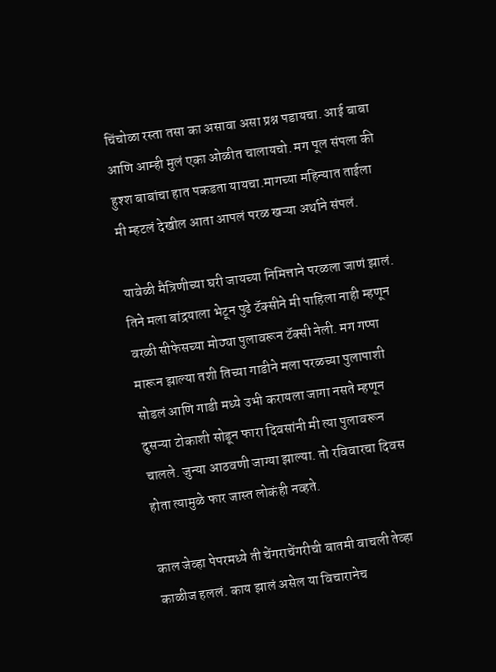चिंचोळा रस्ता तसा का असावा असा प्रश्न पडायचा. आई बाबा आणि आम्ही मुलं एका ओळीत चालायचो. मग पूल संपला की हुश्श बाबांचा हात पकडता यायचा.मागच्या महिन्यात ताईला मी म्हटलं देखील आता आपलं परळ खऱ्या अर्थाने संपलं.

यावेळी मैत्रिणीच्या घरी जायच्या निमित्ताने परळला जाणं झालं. तिने मला बांद्रयाला भेटून पुढे टॅक्सीने मी पाहिला नाही म्हणून वरळी सीफेसच्या मोठ्या पुलावरून टॅक्सी नेली. मग गप्पा मारून झाल्या तशी तिच्या गाडीने मला परळच्या पुलापाशी सोडलं आणि गाडी मध्ये उभी करायला जागा नसते म्हणून दुसऱ्या टोकाशी सोडून फारा दिवसांनी मी त्या पुलावरून चालले. जुन्या आठवणी जाग्या झाल्या. तो रविवारचा दिवस होता त्यामुळे फार जास्त लोकंही नव्हते.

काल जेव्हा पेपरमध्ये ती चेंगराचेंगरीची बातमी वाचली तेव्हा काळीज हललं. काय झालं असेल या विचारानेच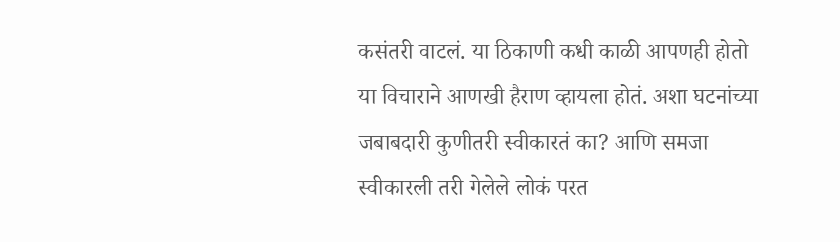कसंतरी वाटलं. या ठिकाणी कधी काळी आपणही होतो या विचाराने आणखी हैराण व्हायला होतं. अशा घटनांच्या जबाबदारी कुणीतरी स्वीकारतं का? आणि समजा स्वीकारली तरी गेलेले लोकं परत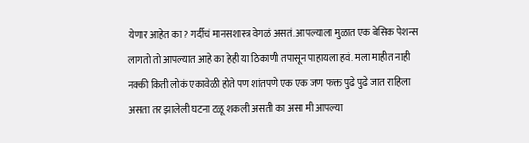येणार आहेत का? गर्दीचं मानसशास्त्र वेगळं असतं. आपल्याला मुळात एक बेसिक पेशन्स लागतो तो आपल्यात आहे का हेही या ठिकाणी तपासून पाहायला हवं. मला माहीत नाही नक्की किती लोकं एकावेळी होते पण शांतपणे एक एक जण फक्त पुढे पुढे जात राहिला असता तर झालेली घटना टळू शकली असती का असा मी आपल्या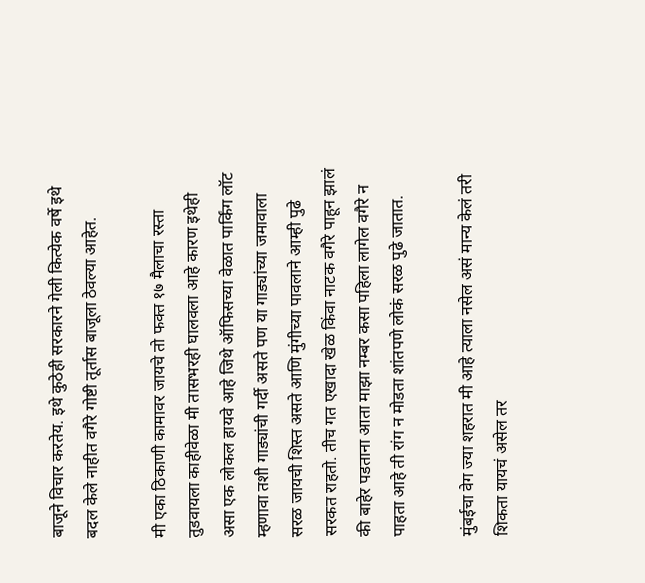बाजूने विचार करतेय. इथे कुठेही सरकारने गेली कित्येक वर्षे इथे बदल केले नाहीत वगैरे गोष्टी तूर्तास बाजूला ठेवल्या आहेत.

मी एका ठिकाणी कामावर जायचे तो फक्त १७ मैलाचा रस्ता तुडवायला काहीवेळा मी तासभरही घालवला आहे कारण इथेही असा एक लोकल हायवे आहे जिथे ऑफिसच्या वेळात पार्किंग लॉट म्हणावा तशी गाड्यांची गर्दी असते पण या गाड्यांच्या जमावाला सरळ जायची शिस्त असते आणि मुंगीच्या पावलाने आम्ही पुढे सरकत राहतो. तीच गत एखादा खेळ किंवा नाटक वगैरे पाहून झालं की बाहेर पडताना आता माझा नम्बर कसा पहिला लागेल वगैरे न पाहता आहे ती रांग न मोडता शांतपणे लोकं सरळ पुढे जातात.

मुंबईचा वेग ज्या शहरात मी आहे त्याला नसेल असं मान्य केलं तरी शिकता यायचं असेल तर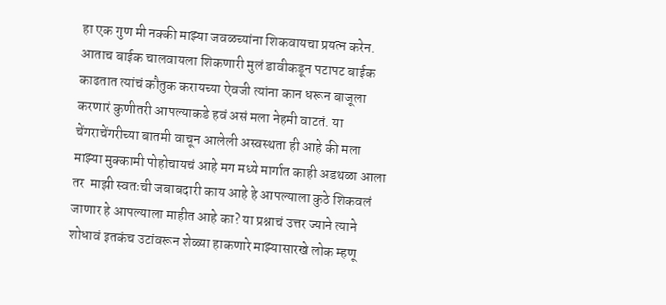हा एक गुण मी नक्की माझ्या जवळच्यांना शिकवायचा प्रयत्न करेन. आताच बाईक चालवायला शिकणारी मुलं डावीकडून पटापट बाईक काढतात त्यांचं कौतुक करायच्या ऐवजी त्यांना कान धरून बाजूला करणारं कुणीतरी आपल्याकडे हवं असं मला नेहमी वाटतं. या चेंगराचेंगरीच्या बातमी वाचून आलेली अस्वस्थता ही आहे की मला माझ्या मुक्कामी पोहोचायचं आहे मग मध्ये मार्गात काही अडथळा आला तर  माझी स्वतःची जबाबदारी काय आहे हे आपल्याला कुठे शिकवलं जाणार हे आपल्याला माहीत आहे का? या प्रश्नाचं उत्तर ज्याने त्याने शोधावं इतकंच उटांवरून शेळ्या हाकणारे माझ्यासारखे लोक म्हणू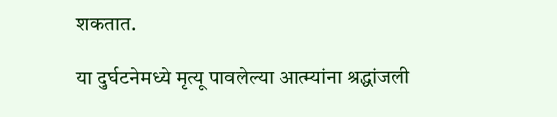शकतात.

या दुर्घटनेमध्ये मृत्यू पावलेल्या आत्म्यांना श्रद्धांजली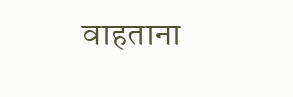वाहताना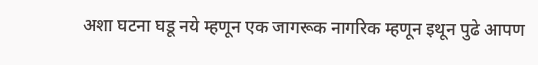अशा घटना घडू नये म्हणून एक जागरूक नागरिक म्हणून इथून पुढे आपण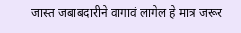जास्त जबाबदारीने वागावं लागेल हे मात्र जरूर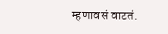म्हणावसं वाटतं.